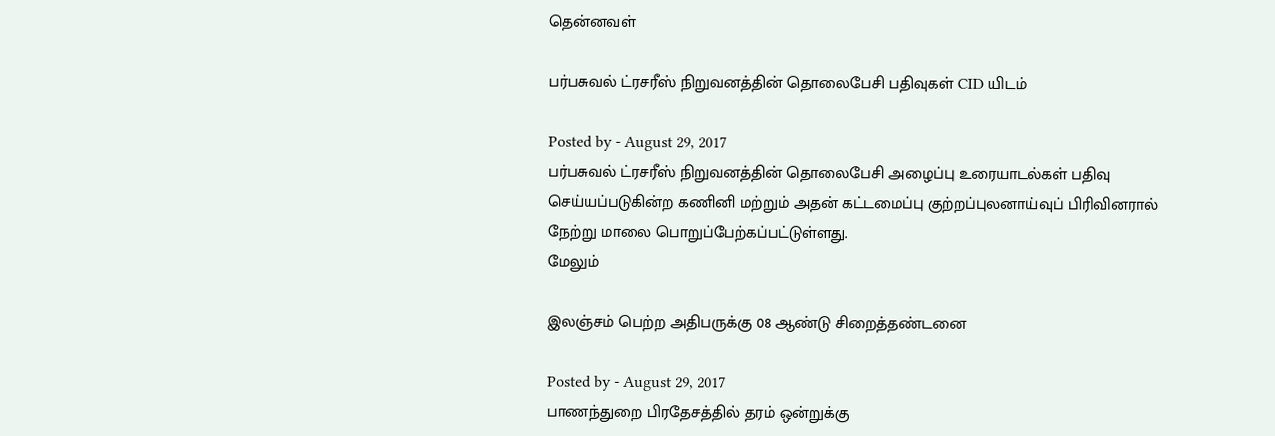தென்னவள்

பர்பசுவல் ட்ரசரீஸ் நிறுவனத்தின் தொலைபேசி பதிவுகள் CID யிடம்

Posted by - August 29, 2017
பர்பசுவல் ட்ரசரீஸ் நிறுவனத்தின் தொலைபேசி அழைப்பு உரையாடல்கள் பதிவு செய்யப்படுகின்ற கணினி மற்றும் அதன் கட்டமைப்பு குற்றப்புலனாய்வுப் பிரிவினரால் நேற்று மாலை பொறுப்பேற்கப்பட்டுள்ளது.
மேலும்

இலஞ்சம் பெற்ற அதிபருக்கு 08 ஆண்டு சிறைத்தண்டனை

Posted by - August 29, 2017
பாணந்துறை பிரதேசத்தில் தரம் ஒன்றுக்கு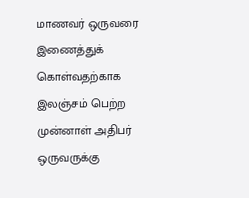மாணவர் ஒருவரை இணைத்துக் கொள்வதற்காக இலஞ்சம் பெற்ற முன்னாள் அதிபர் ஒருவருக்கு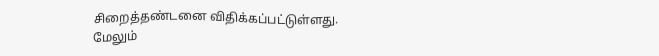சிறைத்தண்டனை விதிக்கப்பட்டுள்ளது.
மேலும்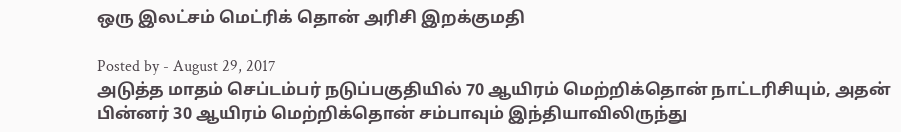ஒரு இலட்சம் மெட்ரிக் தொன் அரிசி இறக்குமதி

Posted by - August 29, 2017
அடுத்த மாதம் செப்டம்பர் நடுப்பகுதியில் 70 ஆயிரம் மெற்றிக்தொன் நாட்டரிசியும், அதன் பின்னர் 30 ஆயிரம் மெற்றிக்தொன் சம்பாவும் இந்தியாவிலிருந்து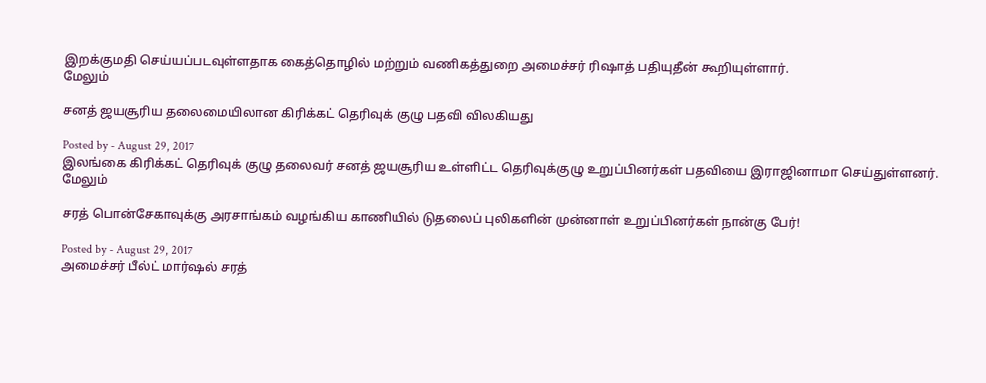இறக்குமதி செய்யப்படவுள்ளதாக கைத்தொழில் மற்றும் வணிகத்துறை அமைச்சர் ரிஷாத் பதியுதீன் கூறியுள்ளார்.
மேலும்

சனத் ஜயசூரிய தலைமையிலான கிரிக்கட் தெரிவுக் குழு பதவி விலகியது

Posted by - August 29, 2017
இலங்கை கிரிக்கட் தெரிவுக் குழு தலைவர் சனத் ஜயசூரிய உள்ளிட்ட தெரிவுக்குழு உறுப்பினர்கள் பதவியை இராஜினாமா செய்துள்ளனர்.
மேலும்

சரத் பொன்சேகாவுக்கு அரசாங்கம் வழங்கிய காணியில் டுதலைப் புலிகளின் முன்னாள் உறுப்பினர்கள் நான்கு பேர்!

Posted by - August 29, 2017
அமைச்சர் பீல்ட் மார்ஷல் சரத்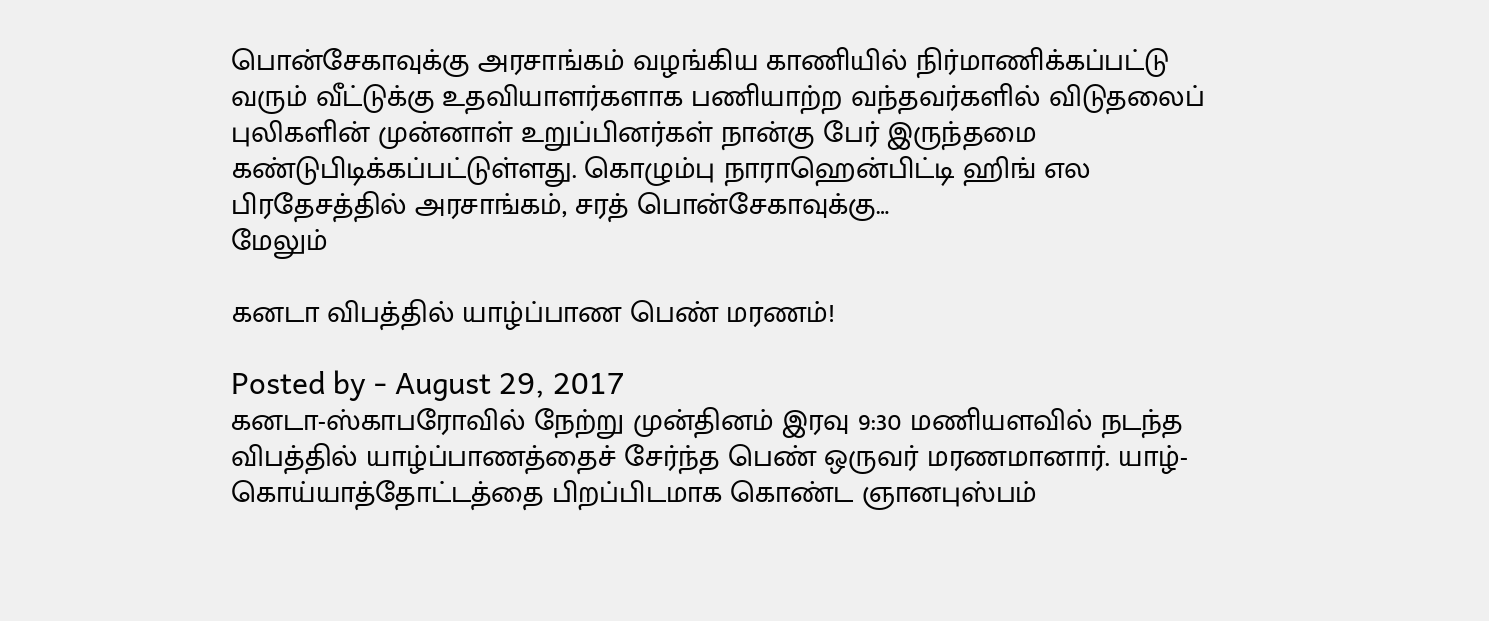பொன்சேகாவுக்கு அரசாங்கம் வழங்கிய காணியில் நிர்மாணிக்கப்பட்டு வரும் வீட்டுக்கு உதவியாளர்களாக பணியாற்ற வந்தவர்களில் விடுதலைப் புலிகளின் முன்னாள் உறுப்பினர்கள் நான்கு பேர் இருந்தமை கண்டுபிடிக்கப்பட்டுள்ளது. கொழும்பு நாராஹென்பிட்டி ஹிங் எல பிரதேசத்தில் அரசாங்கம், சரத் பொன்சேகாவுக்கு…
மேலும்

கனடா விபத்தில் யாழ்ப்பாண பெண் மரணம்!

Posted by - August 29, 2017
கனடா-ஸ்காபரோவில் நேற்று முன்தினம் இரவு 9:30 மணியளவில் நடந்த விபத்தில் யாழ்ப்பாணத்தைச் சேர்ந்த பெண் ஒருவர் மரணமானார். யாழ்-கொய்யாத்தோட்டத்தை பிறப்பிடமாக கொண்ட ஞானபுஸ்பம்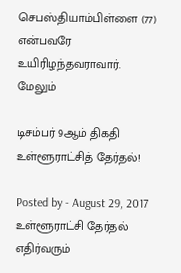செபஸ்தியாம்பிள்ளை (77) என்பவரே உயிரிழந்தவராவார்.
மேலும்

டிசம்பர் 9ஆம் திகதி உள்ளூராட்சித் தேர்தல்!

Posted by - August 29, 2017
உள்ளூராட்சி தேர்தல் எதிர்வரும்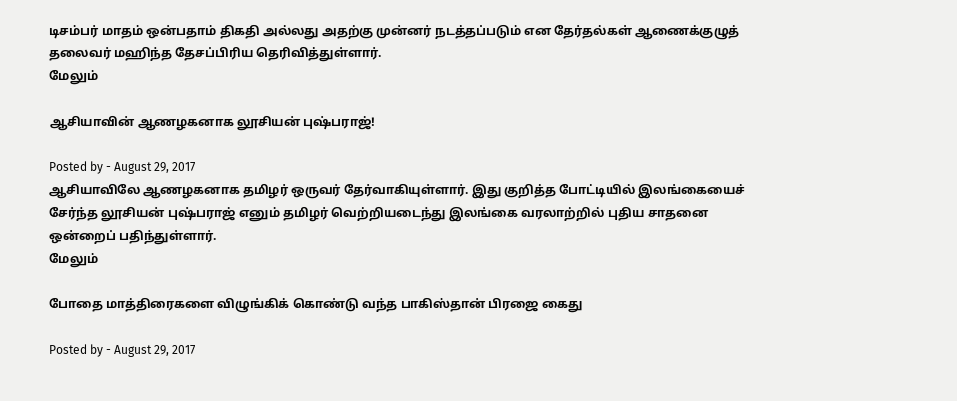டிசம்பர் மாதம் ஒன்பதாம் திகதி அல்லது அதற்கு முன்னர் நடத்தப்படும் என தேர்தல்கள் ஆணைக்குழுத் தலைவர் மஹிந்த தேசப்பிரிய தெரிவித்துள்ளார்.
மேலும்

ஆசியாவின் ஆணழகனாக லூசியன் புஷ்பராஜ்!

Posted by - August 29, 2017
ஆசியாவிலே ஆணழகனாக தமிழர் ஒருவர் தேர்வாகியுள்ளார். இது குறித்த போட்டியில் இலங்கையைச் சேர்ந்த லூசியன் புஷ்பராஜ் எனும் தமிழர் வெற்றியடைந்து இலங்கை வரலாற்றில் புதிய சாதனை ஒன்றைப் பதிந்துள்ளார்.
மேலும்

போதை மாத்திரைகளை விழுங்கிக் கொண்டு வந்த பாகிஸ்தான் பிரஜை கைது

Posted by - August 29, 2017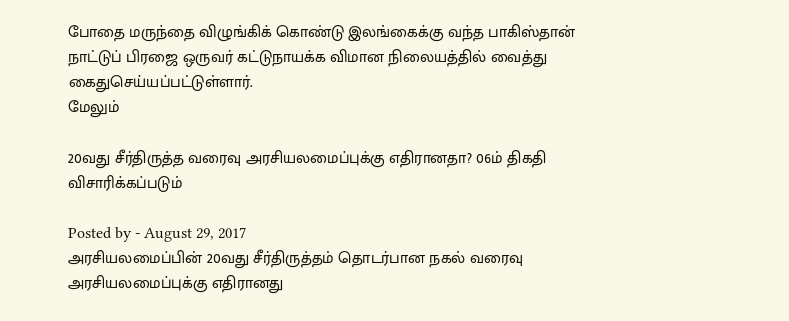போதை மருந்தை விழுங்கிக் கொண்டு இலங்கைக்கு வந்த பாகிஸ்தான் நாட்டுப் பிரஜை ஒருவர் கட்டுநாயக்க விமான நிலையத்தில் வைத்து கைதுசெய்யப்பட்டுள்ளார்.
மேலும்

20வது சீர்திருத்த வரைவு அரசியலமைப்புக்கு எதிரானதா? 06ம் திகதி விசாரிக்கப்படும்

Posted by - August 29, 2017
அரசியலமைப்பின் 20வது சீர்திருத்தம் தொடர்பான நகல் வரைவு அரசியலமைப்புக்கு எதிரானது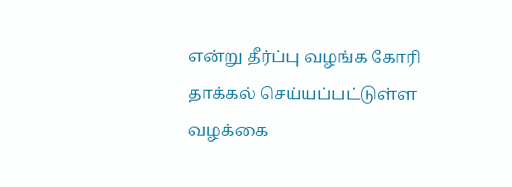என்று தீர்ப்பு வழங்க கோரி தாக்கல் செய்யப்பட்டுள்ள வழக்கை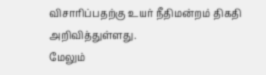விசாரிப்பதற்கு உயர் நீதிமன்றம் திகதி அறிவித்துள்ளது.
மேலும்